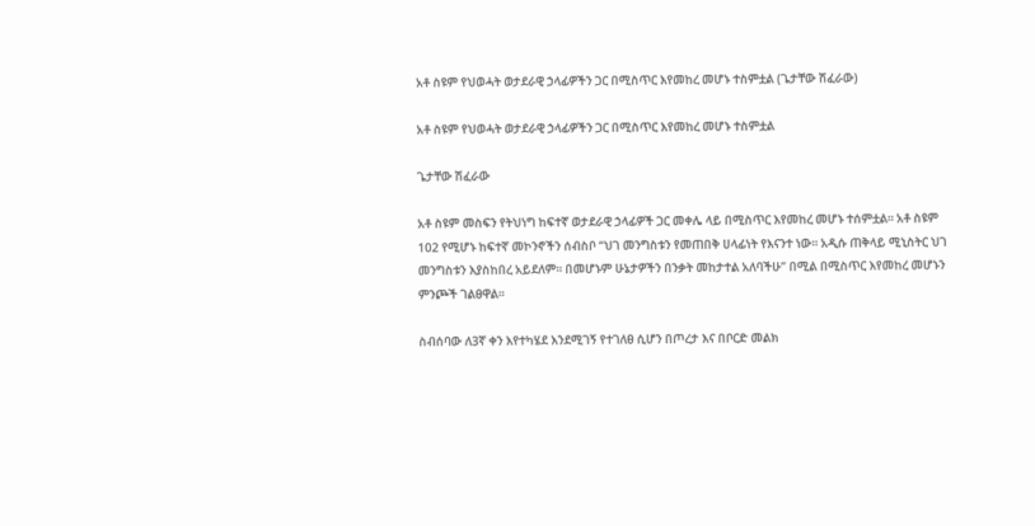አቶ ስዩም የህወሓት ወታደራዊ ኃላፊዎችን ጋር በሚስጥር እየመከረ መሆኑ ተስምቷል (ጌታቸው ሽፈራው)

አቶ ስዩም የህወሓት ወታደራዊ ኃላፊዎችን ጋር በሚስጥር እየመከረ መሆኑ ተስምቷል

ጌታቸው ሽፈራው

አቶ ስዩም መስፍን የትህነግ ከፍተኛ ወታደራዊ ኃላፊዎች ጋር መቀሌ ላይ በሚስጥር እየመከረ መሆኑ ተሰምቷል። አቶ ስዩም 102 የሚሆኑ ከፍተኛ መኮንኖችን ሰብስቦ “ህገ መንግስቱን የመጠበቅ ሀላፊነት የእናንተ ነው። አዲሱ ጠቅላይ ሚኒስትር ህገ መንግስቱን እያስከበረ አይደለም። በመሆኑም ሁኔታዎችን በንቃት መከታተል አለባችሁ” በሚል በሚስጥር እየመከረ መሆኑን ምንጮች ገልፀዋል።

ስብሰባው ለ3ኛ ቀን እየተካሄደ እንደሚገኝ የተገለፀ ሲሆን በጦረታ እና በቦርድ መልክ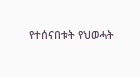የተሰናበቱት የህወሓት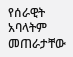የሰራዊት አባላትም መጠራታቸው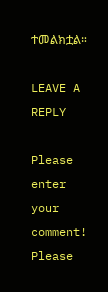ተመልክቷል።

LEAVE A REPLY

Please enter your comment!
Please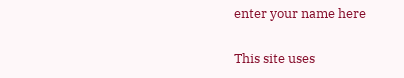enter your name here

This site uses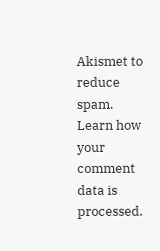Akismet to reduce spam. Learn how your comment data is processed.